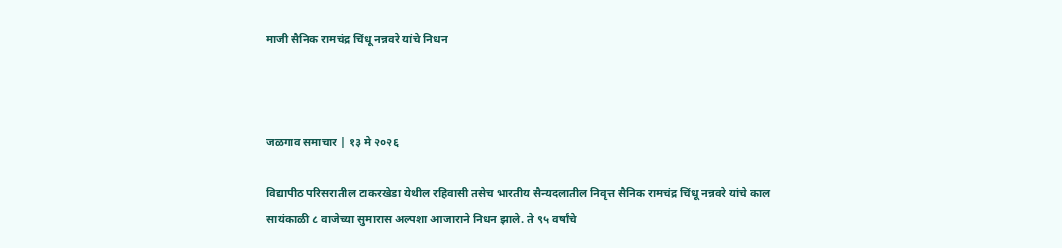माजी सैनिक रामचंद्र चिंधू नन्नवरे यांचे निधन



जळगाव समाचार | १३ मे २०२६

विद्यापीठ परिसरातील टाकरखेडा येथील रहिवासी तसेच भारतीय सैन्यदलातील निवृत्त सैनिक रामचंद्र चिंधू नन्नवरे यांचे काल सायंकाळी ८ वाजेच्या सुमारास अल्पशा आजाराने निधन झाले. ते ९५ वर्षांचे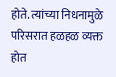होते. त्यांच्या निधनामुळे परिसरात हळहळ व्यक्त होत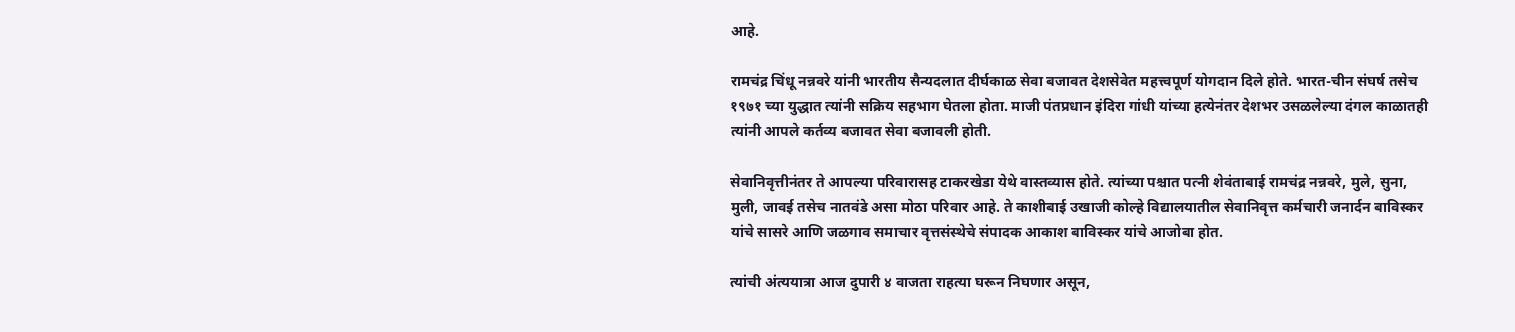आहे.

रामचंद्र चिंधू नन्नवरे यांनी भारतीय सैन्यदलात दीर्घकाळ सेवा बजावत देशसेवेत महत्त्वपूर्ण योगदान दिले होते. भारत-चीन संघर्ष तसेच १९७१ च्या युद्धात त्यांनी सक्रिय सहभाग घेतला होता. माजी पंतप्रधान इंदिरा गांधी यांच्या हत्येनंतर देशभर उसळलेल्या दंगल काळातही त्यांनी आपले कर्तव्य बजावत सेवा बजावली होती.

सेवानिवृत्तीनंतर ते आपल्या परिवारासह टाकरखेडा येथे वास्तव्यास होते. त्यांच्या पश्चात पत्नी शेवंताबाई रामचंद्र नन्नवरे, मुले, सुना, मुली, जावई तसेच नातवंडे असा मोठा परिवार आहे. ते काशीबाई उखाजी कोल्हे विद्यालयातील सेवानिवृत्त कर्मचारी जनार्दन बाविस्कर यांचे सासरे आणि जळगाव समाचार वृत्तसंस्थेचे संपादक आकाश बाविस्कर यांचे आजोबा होत.

त्यांची अंत्ययात्रा आज दुपारी ४ वाजता राहत्या घरून निघणार असून,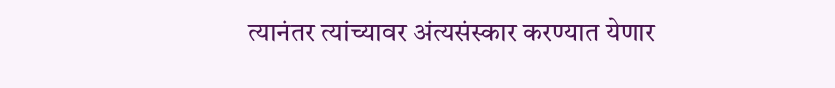त्यानंतर त्यांच्यावर अंत्यसंस्कार करण्यात येणार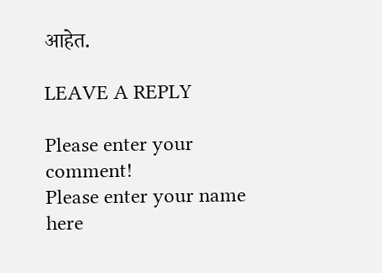आहेत.

LEAVE A REPLY

Please enter your comment!
Please enter your name here